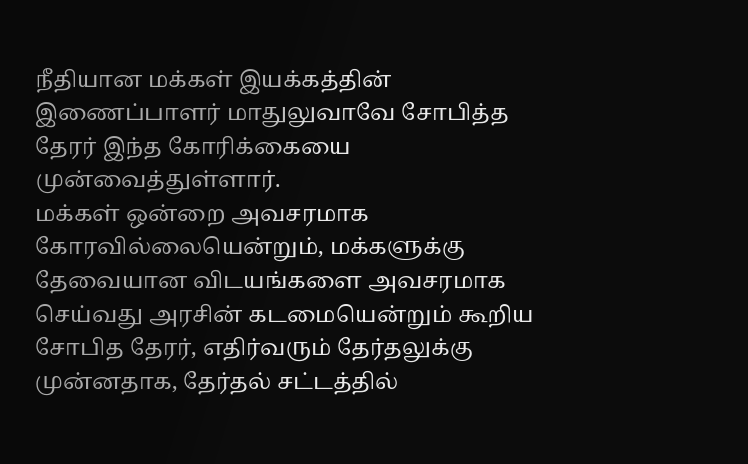நீதியான மக்கள் இயக்கத்தின் இணைப்பாளர் மாதுலுவாவே சோபித்த தேரர் இந்த கோரிக்கையை முன்வைத்துள்ளார்.
மக்கள் ஒன்றை அவசரமாக கோரவில்லையென்றும், மக்களுக்கு தேவையான விடயங்களை அவசரமாக செய்வது அரசின் கடமையென்றும் கூறிய சோபித தேரர், எதிர்வரும் தேர்தலுக்கு முன்னதாக, தேர்தல் சட்டத்தில்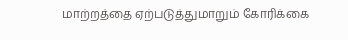மாற்றத்தை ஏற்படுத்துமாறும் கோரிக்கை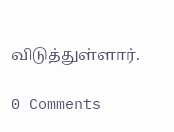விடுத்துள்ளார்.

0 Comments